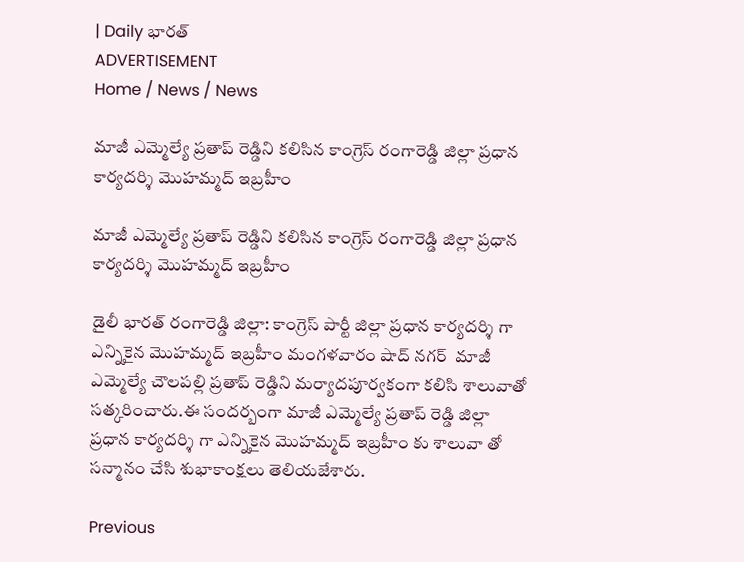| Daily భారత్
ADVERTISEMENT
Home / News / News

మాజీ ఎమ్మెల్యే ప్రతాప్ రెడ్డిని కలిసిన కాంగ్రెస్ రంగారెడ్డి జిల్లా ప్రధాన కార్యదర్శి మొహమ్మద్ ఇబ్రహీం

మాజీ ఎమ్మెల్యే ప్రతాప్ రెడ్డిని కలిసిన కాంగ్రెస్ రంగారెడ్డి జిల్లా ప్రధాన కార్యదర్శి మొహమ్మద్ ఇబ్రహీం

డైలీ భారత్ రంగారెడ్డి జిల్లా: కాంగ్రెస్ పార్టీ జిల్లా ప్రధాన కార్యదర్శి గా ఎన్నికైన మొహమ్మద్ ఇబ్రహీం మంగళవారం షాద్ నగర్  మాజీ ఎమ్మెల్యే చౌలపల్లి ప్రతాప్ రెడ్డిని మర్యాదపూర్వకంగా కలిసి శాలువాతో సత్కరించారు.ఈ సందర్బంగా మాజీ ఎమ్మెల్యే ప్రతాప్ రెడ్డి జిల్లా ప్రధాన కార్యదర్శి గా ఎన్నికైన మొహమ్మద్ ఇబ్రహీం కు శాలువా తో సన్మానం చేసి శుభాకాంక్షలు తెలియజేశారు.

Previous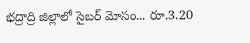భద్రాద్రి జిల్లాలో సైబర్ మోసం... రూ.3.20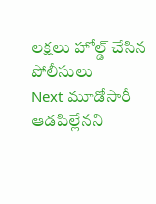లక్షలు హోల్డ్ చేసిన పోలీసులు
Next మూడోసారీ ఆడపిల్లేనని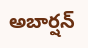అబార్షన్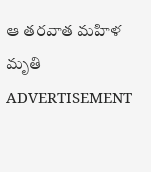ఆ తరవాత మహిళ మృతి
ADVERTISEMENT